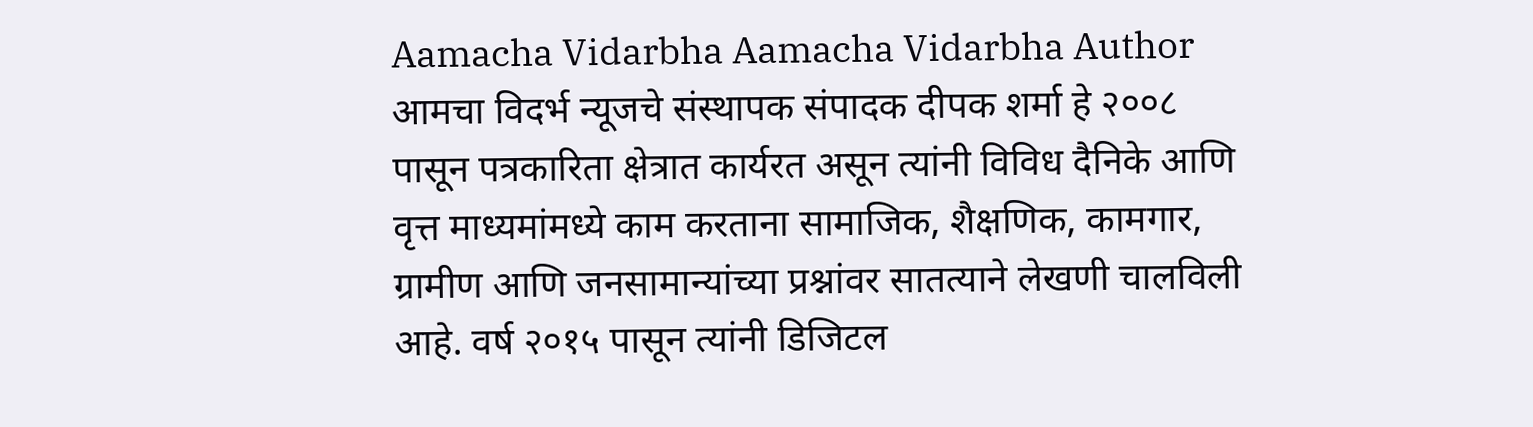Aamacha Vidarbha Aamacha Vidarbha Author आमचा विदर्भ न्यूजचे संस्थापक संपादक दीपक शर्मा हे २००८ पासून पत्रकारिता क्षेत्रात कार्यरत असून त्यांनी विविध दैनिके आणि वृत्त माध्यमांमध्ये काम करताना सामाजिक, शैक्षणिक, कामगार, ग्रामीण आणि जनसामान्यांच्या प्रश्नांवर सातत्याने लेखणी चालविली आहे. वर्ष २०१५ पासून त्यांनी डिजिटल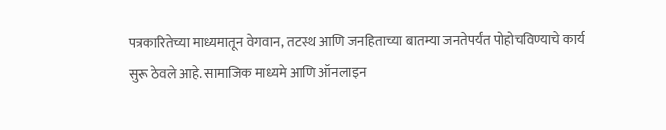पत्रकारितेच्या माध्यमातून वेगवान, तटस्थ आणि जनहिताच्या बातम्या जनतेपर्यंत पोहोचविण्याचे कार्य सुरू ठेवले आहे. सामाजिक माध्यमे आणि ऑनलाइन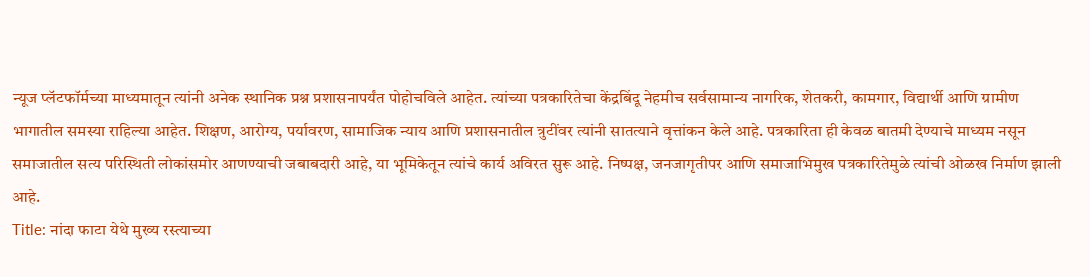न्यूज प्लॅटफॉर्मच्या माध्यमातून त्यांनी अनेक स्थानिक प्रश्न प्रशासनापर्यंत पोहोचविले आहेत. त्यांच्या पत्रकारितेचा केंद्रबिंदू नेहमीच सर्वसामान्य नागरिक, शेतकरी, कामगार, विद्यार्थी आणि ग्रामीण भागातील समस्या राहिल्या आहेत. शिक्षण, आरोग्य, पर्यावरण, सामाजिक न्याय आणि प्रशासनातील त्रुटींवर त्यांनी सातत्याने वृत्तांकन केले आहे. पत्रकारिता ही केवळ बातमी देण्याचे माध्यम नसून समाजातील सत्य परिस्थिती लोकांसमोर आणण्याची जबाबदारी आहे, या भूमिकेतून त्यांचे कार्य अविरत सुरू आहे. निष्पक्ष, जनजागृतीपर आणि समाजाभिमुख पत्रकारितेमुळे त्यांची ओळख निर्माण झाली आहे.
Title: नांदा फाटा येथे मुख्य रस्त्याच्या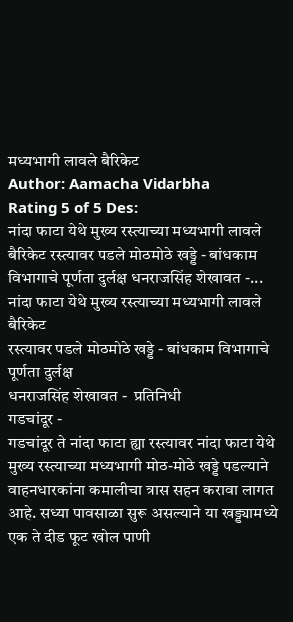मध्यभागी लावले बैरिकेट
Author: Aamacha Vidarbha
Rating 5 of 5 Des:
नांदा फाटा येथे मुख्य रस्त्याच्या मध्यभागी लावले बैरिकेट रस्त्यावर पडले मोठमोठे खड्डे - बांधकाम विभागाचे पूर्णता दुर्लक्ष धनराजसिंह शेखावत -...
नांदा फाटा येथे मुख्य रस्त्याच्या मध्यभागी लावले बैरिकेट
रस्त्यावर पडले मोठमोठे खड्डे - बांधकाम विभागाचे पूर्णता दुर्लक्ष
धनराजसिंह शेखावत -  प्रतिनिधी
गडचांदूर -
गडचांदूर ते नांदा फाटा ह्या रस्त्यावर नांदा फाटा येथे मुख्य रस्त्याच्या मध्यभागी मोठ-मोठे खड्डे पडल्याने वाहनधारकांना कमालीचा त्रास सहन करावा लागत आहे. सध्या पावसाळा सुरू असल्याने या खड्ड्यामध्ये एक ते दीड फूट खोल पाणी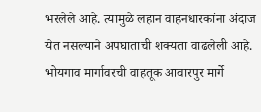भरलेले आहे. त्यामुळे लहान वाहनधारकांना अंदाज येत नसल्याने अपघाताची शक्यता वाढलेली आहे. भोयगाव मार्गावरची वाहतूक आवारपुर मार्गे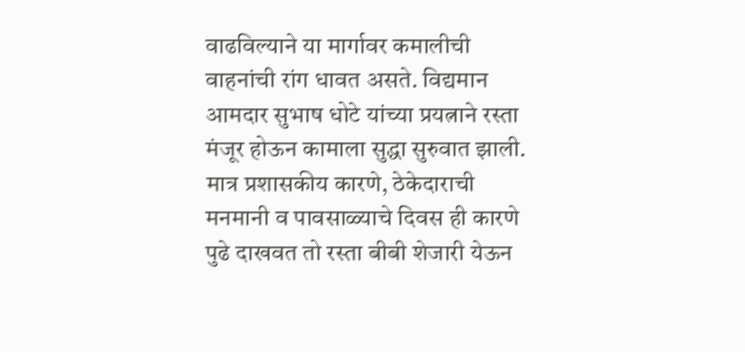वाढविल्याने या मार्गावर कमालीची वाहनांची रांग धावत असते. विद्यमान आमदार सुभाष धोटे यांच्या प्रयत्नाने रस्ता मंजूर होऊन कामाला सुद्धा सुरुवात झाली. मात्र प्रशासकीय कारणे, ठेकेदाराची मनमानी व पावसाळ्याचे दिवस ही कारणे पुढे दाखवत तो रस्ता बीबी शेजारी येऊन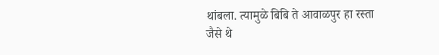थांबला. त्यामुळे बिबि ते आवाळपुर हा रस्ता जैसे थे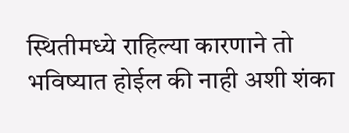स्थितीमध्ये राहिल्या कारणाने तो भविष्यात होईल की नाही अशी शंका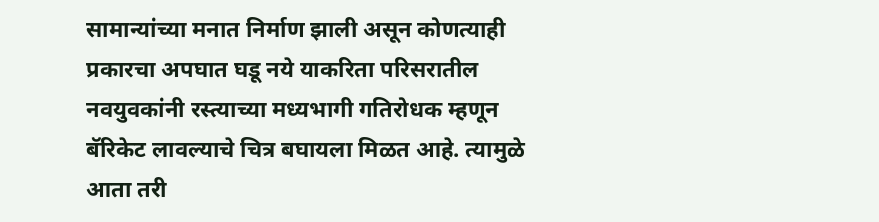सामान्यांच्या मनात निर्माण झाली असून कोणत्याही प्रकारचा अपघात घडू नये याकरिता परिसरातील नवयुवकांनी रस्त्याच्या मध्यभागी गतिरोधक म्हणून बॅरिकेट लावल्याचे चित्र बघायला मिळत आहे. त्यामुळे आता तरी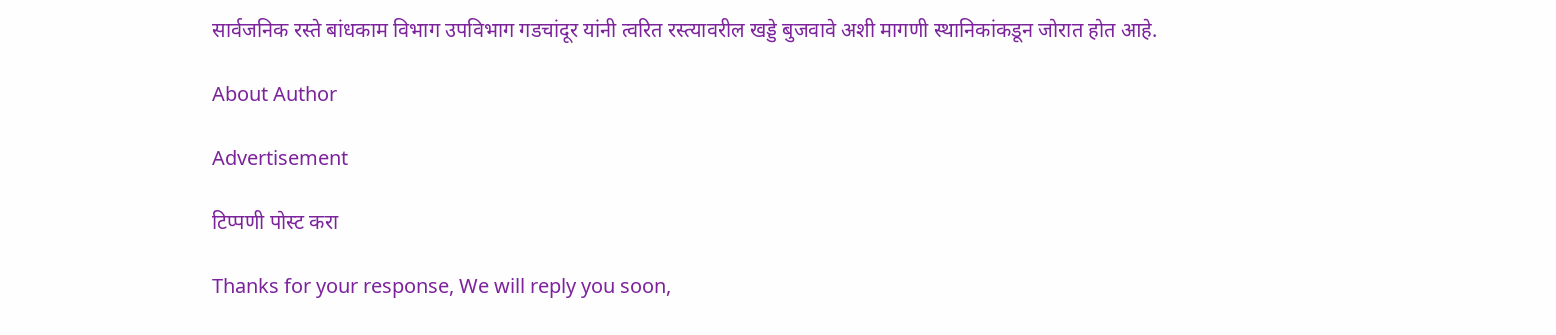सार्वजनिक रस्ते बांधकाम विभाग उपविभाग गडचांदूर यांनी त्वरित रस्त्यावरील खड्डे बुजवावे अशी मागणी स्थानिकांकडून जोरात होत आहे.

About Author

Advertisement

टिप्पणी पोस्ट करा

Thanks for your response, We will reply you soon,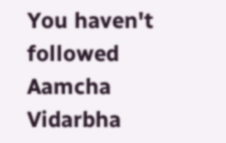You haven't followed Aamcha Vidarbha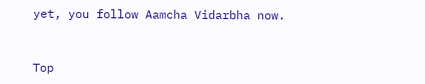yet, you follow Aamcha Vidarbha now.


Top